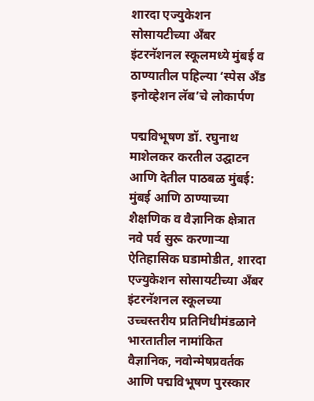शारदा एज्युकेशन सोसायटीच्या अँबर इंटरनॅशनल स्कूलमध्ये मुंबई व ठाण्यातील पहिल्या ‘स्पेस अँड इनोव्हेशन लॅब’चे लोकार्पण

पद्मविभूषण डॉ. रघुनाथ माशेलकर करतील उद्घाटन आणि देतील पाठबळ मुंबई: मुंबई आणि ठाण्याच्या शैक्षणिक व वैज्ञानिक क्षेत्रात नवे पर्व सुरू करणाऱ्या ऐतिहासिक घडामोडीत, शारदा एज्युकेशन सोसायटीच्या अँबर इंटरनॅशनल स्कूलच्या उच्चस्तरीय प्रतिनिधीमंडळाने भारतातील नामांकित वैज्ञानिक, नवोन्मेषप्रवर्तक आणि पद्मविभूषण पुरस्कार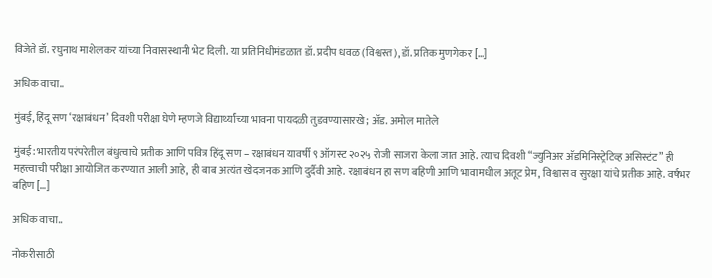विजेते डॉ. रघुनाथ माशेलकर यांच्या निवासस्थानी भेट दिली. या प्रतिनिधीमंडळात डॉ. प्रदीप धवळ (विश्वस्त), डॉ. प्रतिक मुणगेकर […]

अधिक वाचा..

मुंबई, हिंदू सण ‘रक्षाबंधन’ दिवशी परीक्षा घेणे म्हणजे विद्यार्थ्यांच्या भावना पायदळी तुडवण्यासारखे; अ‍ॅड. अमोल मातेले

मुंबई: भारतीय परंपरेतील बंधुत्वाचे प्रतीक आणि पवित्र हिंदू सण – रक्षाबंधन यावर्षी ९ ऑगस्ट २०२५ रोजी साजरा केला जात आहे. त्याच दिवशी “ज्युनिअर अ‍ॅडमिनिस्ट्रेटिव्ह असिस्टंट” ही महत्त्वाची परीक्षा आयोजित करण्यात आली आहे, ही बाब अत्यंत खेदजनक आणि दुर्दैवी आहे. रक्षाबंधन हा सण बहिणी आणि भावामधील अतूट प्रेम, विश्वास व सुरक्षा यांचे प्रतीक आहे. वर्षभर बहिण […]

अधिक वाचा..

नोकरीसाठी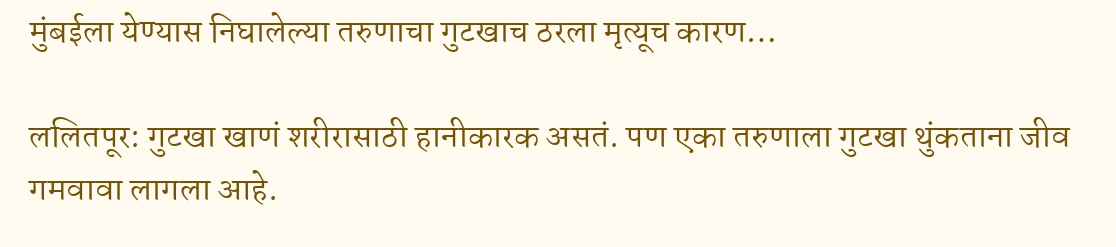मुंबईला येण्यास निघालेल्या तरुणाचा गुटखाच ठरला मृत्यूच कारण…

ललितपूर: गुटखा खाणं शरीरासाठी हानीकारक असतं. पण एका तरुणाला गुटखा थुंकताना जीव गमवावा लागला आहे.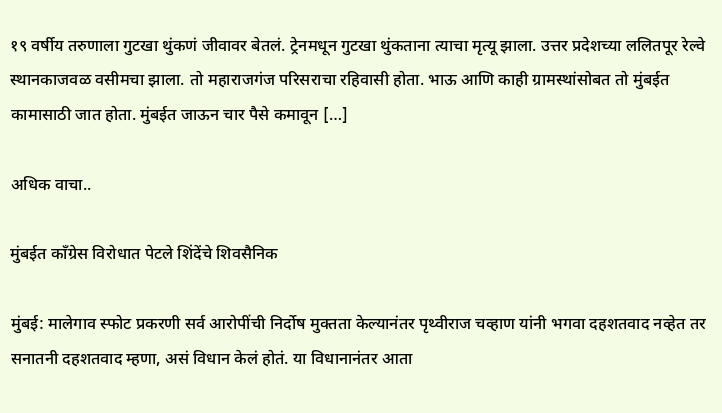१९ वर्षीय तरुणाला गुटखा थुंकणं जीवावर बेतलं. ट्रेनमधून गुटखा थुंकताना त्याचा मृत्यू झाला. उत्तर प्रदेशच्या ललितपूर रेल्वे स्थानकाजवळ वसीमचा झाला. तो महाराजगंज परिसराचा रहिवासी होता. भाऊ आणि काही ग्रामस्थांसोबत तो मुंबईत कामासाठी जात होता. मुंबईत जाऊन चार पैसे कमावून […]

अधिक वाचा..

मुंबईत कॉंग्रेस विरोधात पेटले शिंदेंचे शिवसैनिक

मुंबई: मालेगाव स्फोट प्रकरणी सर्व आरोपींची निर्दोष मुक्तता केल्यानंतर पृथ्वीराज चव्हाण यांनी भगवा दहशतवाद नव्हेत तर सनातनी दहशतवाद म्हणा, असं विधान केलं होतं. या विधानानंतर आता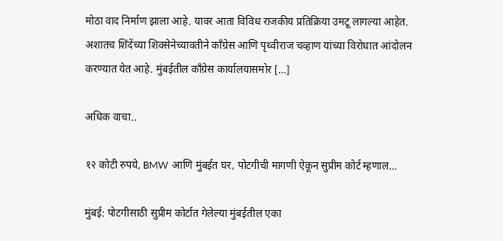मोठा वाद निर्माण झाला आहे. यावर आता विविध राजकीय प्रतिक्रिया उमटू लागल्या आहेत. अशातच शिंदेंच्या शिवसेनेच्यावतीने काँग्रेस आणि पृथ्वीराज चव्हाण यांच्या विरोधात आंदोलन करण्यात येत आहे. मुंबईतील काँग्रेस कार्यालयासमोर […]

अधिक वाचा..

१२ कोटी रुपये, BMW आणि मुंबईत घर, पोटगीची मागणी ऐकून सुप्रीम कोर्ट म्हणाल…

मुंबई: पोटगीसाठी सुप्रीम कोर्टात गेलेल्या मुंबईतील एका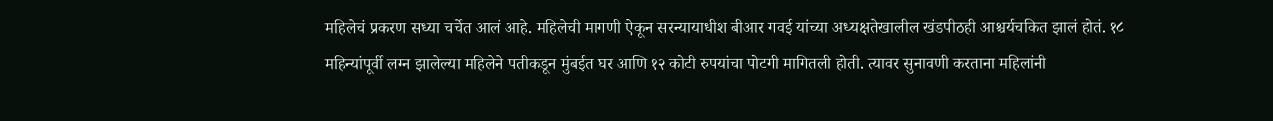महिलेचं प्रकरण सध्या चर्चेत आलं आहे. महिलेची मागणी ऐकून सरन्यायाधीश बीआर गवई यांच्या अध्यक्षतेखालील खंडपीठही आश्चर्यचकित झालं होतं. १८ महिन्यांपूर्वी लग्न झालेल्या महिलेने पतीकडून मुंबईत घर आणि १२ कोटी रुपयांचा पोटगी मागितली होती. त्यावर सुनावणी करताना महिलांनी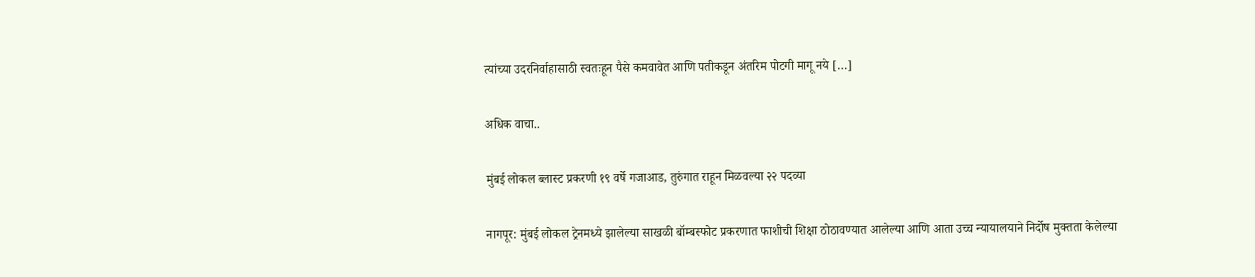त्यांच्या उदरनिर्वाहासाठी स्वतःहून पैसे कमवावेत आणि पतीकडून अंतरिम पोटगी मागू नये […]

अधिक वाचा..

मुंबई लोकल ब्लास्ट प्रकरणी १९ वर्षे गजाआड, तुरुंगात राहून मिळवल्या २२ पदव्या

नागपूर: मुंबई लोकल ट्रेनमध्ये झालेल्या साखळी बॉम्बस्फोट प्रकरणात फाशीची शिक्षा ठोठावण्यात आलेल्या आणि आता उच्च न्यायालयाने निर्दोष मुक्तता केलेल्या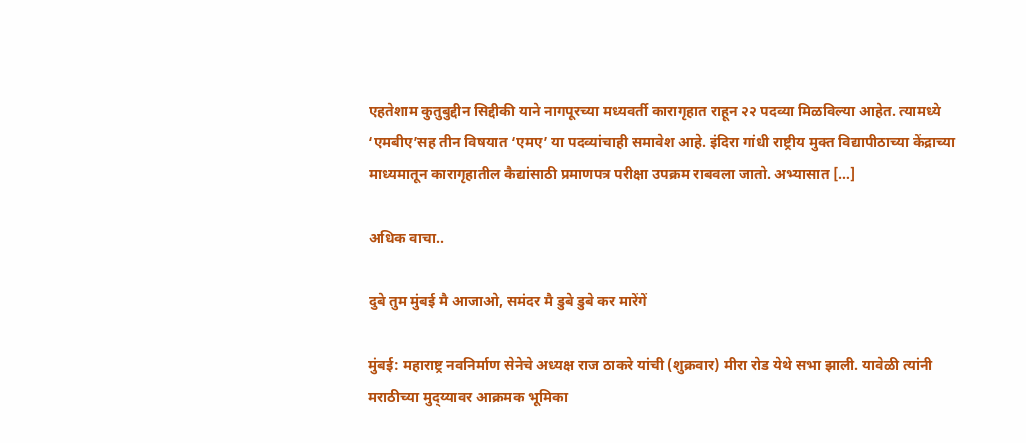एहतेशाम कुतुबुद्दीन सिद्दीकी याने नागपूरच्या मध्यवर्ती कारागृहात राहून २२ पदव्या मिळविल्या आहेत. त्यामध्ये ‘एमबीए’सह तीन विषयात ‘एमए’ या पदव्यांचाही समावेश आहे. इंदिरा गांधी राष्ट्रीय मुक्त विद्यापीठाच्‍या केंद्राच्या माध्यमातून कारागृहातील कैद्यांसाठी प्रमाणपत्र परीक्षा उपक्रम राबवला जातो. अभ्यासात […]

अधिक वाचा..

दुबे तुम मुंबई मै आजाओ, समंदर मै डुबे डुबे कर मारेंगें

मुंबई: महाराष्ट्र नवनिर्माण सेनेचे अध्यक्ष राज ठाकरे यांची (शुक्रवार) मीरा रोड येथे सभा झाली. यावेळी त्यांनी मराठीच्या मुद्य्यावर आक्रमक भूमिका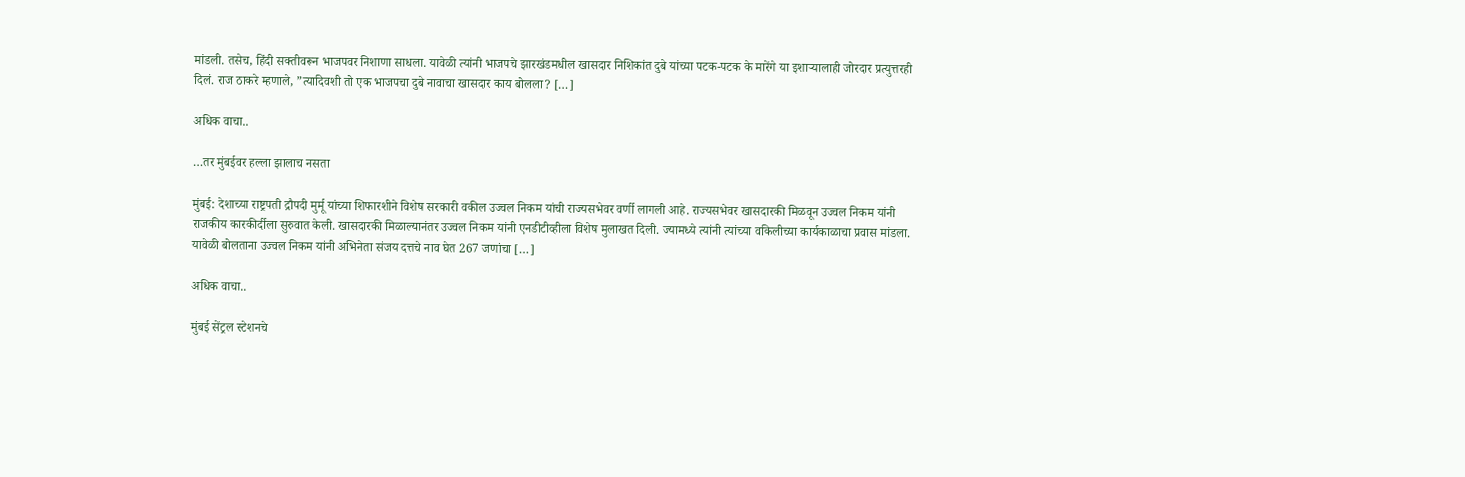मांडली. तसेच, हिंदी सक्तीवरून भाजपवर निशाणा साधला. यावेळी त्यांनी भाजपचे झारखंडमधील खासदार निशिकांत दुबे यांच्या पटक-पटक के मारेंगे या इशाऱ्यालाही जोरदार प्रत्युत्तरही दिलं. राज ठाकरे म्हणाले, ”त्यादिवशी तो एक भाजपचा दुबे नावाचा खासदार काय बोलला? […]

अधिक वाचा..

…तर मुंबईवर हल्ला झालाच नसता

मुंबई: देशाच्या राष्ट्रपती द्रौपदी मुर्मू यांच्या शिफारशीने विशेष सरकारी वकील उज्वल निकम यांची राज्यसभेवर वर्णी लागली आहे. राज्यसभेवर खासदारकी मिळवून उज्वल निकम यांनी राजकीय कारकीर्दीला सुरुवात केली. खासदारकी मिळाल्यानंतर उज्वल निकम यांनी एनडीटीव्हीला विशेष मुलाखत दिली. ज्यामध्ये त्यांनी त्यांच्या वकिलीच्या कार्यकाळाचा प्रवास मांडला. यावेळी बोलताना उज्वल निकम यांनी अभिनेता संजय दत्तचे नाव घेत 267 जणांचा […]

अधिक वाचा..

मुंबई सेंट्रल स्टेशनचे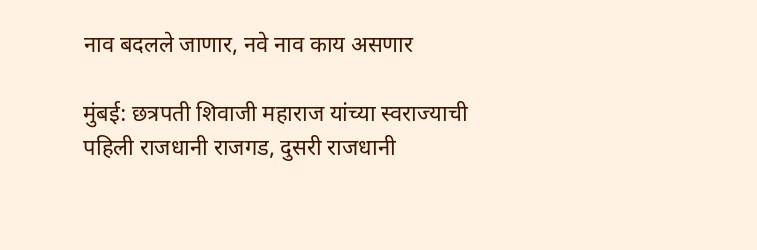नाव बदलले जाणार, नवे नाव काय असणार

मुंबई: छत्रपती शिवाजी महाराज यांच्या स्वराज्याची पहिली राजधानी राजगड, दुसरी राजधानी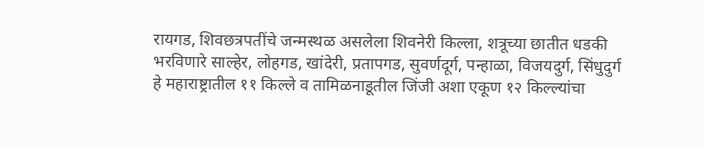रायगड, शिवछत्रपतींचे जन्मस्थळ असलेला शिवनेरी किल्ला, शत्रूच्या छातीत धडकी भरविणारे साल्हेर, लोहगड, खांदेरी, प्रतापगड, सुवर्णदूर्ग, पन्हाळा, विजयदुर्ग, सिंधुदुर्ग हे महाराष्ट्रातील ११ किल्ले व तामिळनाडूतील जिंजी अशा एकूण १२ किल्ल्यांचा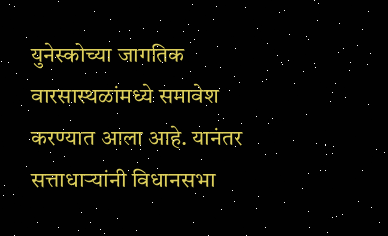युनेस्कोच्या जागतिक वारसास्थळांमध्ये समावेश करण्यात आला आहे. यानंतर सत्ताधाऱ्यांनी विधानसभा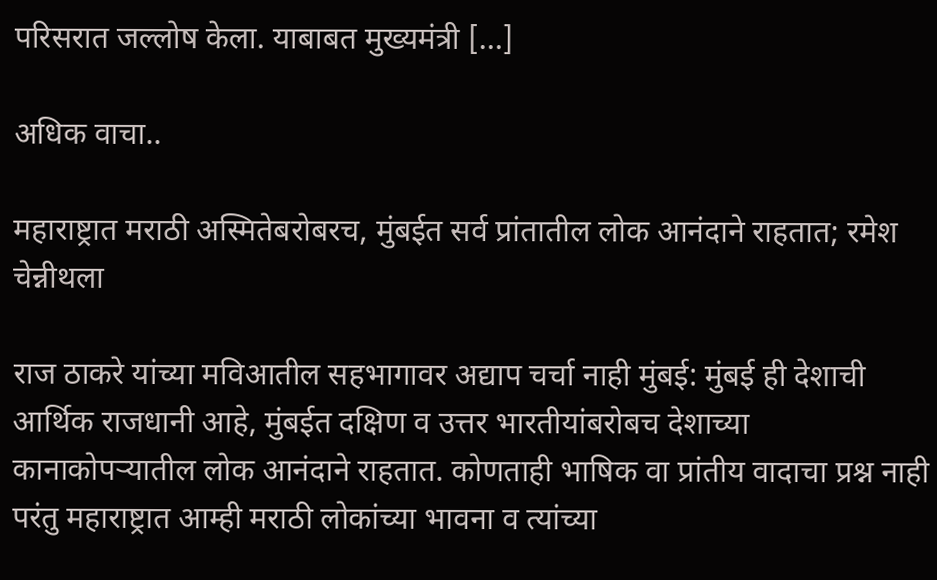परिसरात जल्लोष केला. याबाबत मुख्यमंत्री […]

अधिक वाचा..

महाराष्ट्रात मराठी अस्मितेबरोबरच, मुंबईत सर्व प्रांतातील लोक आनंदाने राहतात; रमेश चेन्नीथला

राज ठाकरे यांच्या मविआतील सहभागावर अद्याप चर्चा नाही मुंबई: मुंबई ही देशाची आर्थिक राजधानी आहे, मुंबईत दक्षिण व उत्तर भारतीयांबरोबच देशाच्या कानाकोपऱ्यातील लोक आनंदाने राहतात. कोणताही भाषिक वा प्रांतीय वादाचा प्रश्न नाही परंतु महाराष्ट्रात आम्ही मराठी लोकांच्या भावना व त्यांच्या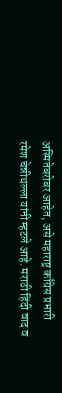अस्मितेबरोबर आहेत, असे महाराष्ट्र काँग्रेस प्रभारी रमेश चेन्नीथल्ला यांनी म्हटले आहे. मराठी हिंदी वाद व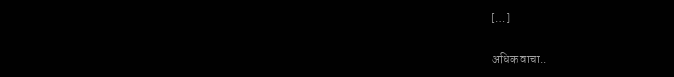[…]

अधिक वाचा..